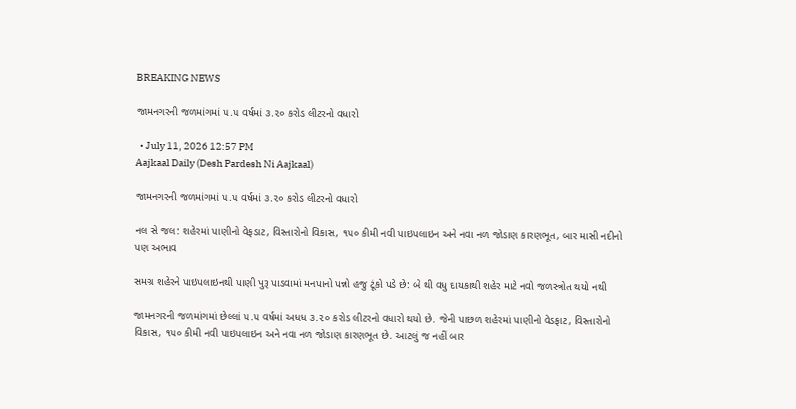BREAKING NEWS

જામનગરની જળમાંગમાં ૫.૫ વર્ષમાં ૩.૨૦ કરોડ લીટરનો વધારો

  • July 11, 2026 12:57 PM
Aajkaal Daily (Desh Pardesh Ni Aajkaal)

જામનગરની જળમાંગમાં ૫.૫ વર્ષમાં ૩.૨૦ કરોડ લીટરનો વધારો

નલ સે જલ: શહેરમાં પાણીનો વેફડાટ, વિસ્તારોનો વિકાસ, ૧૫૦ કીમી નવી પાઇપલાઇન અને નવા નળ જોડાણ કારણભૂત, બાર માસી નદીનો પણ અભાવ

સમગ્ર શહેરને પાઇપલાઇનથી પાણી પુરૂ પાડવામાં મનપાનો પન્નો હજુ ટૂંકો પડે છે: બે થી વધુ દાયકાથી શહેર માટે નવો જળસ્ત્રોત થયો નથી

જામનગરની જળમાંગમાં છેલ્લાં ૫.૫ વર્ષમાં અધધ ૩.૨૦ કરોડ લીટરનો વધારો થયો છે. જેની પાછળ શહેરમાં પાણીનો વેડફાટ, વિસ્તારોનો વિકાસ, ૧૫૦ કીમી નવી પાઇપલાઇન અને નવા નળ જોડાણ કારણભૂત છે. આટલું જ નહીં બાર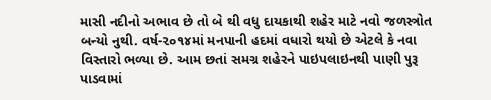માસી નદીનો અભાવ છે તો બે થી વધુ દાયકાથી શહેર માટે નવો જળસ્ત્રોત બન્યો નુથી. વર્ષ-૨૦૧૪માં મનપાની હદમાં વધારો થયો છે એટલે કે નવા વિસ્તારો ભળ્યા છે. આમ છતાં સમગ્ર શહેરને પાઇપલાઇનથી પાણી પુરૂ પાડવામાં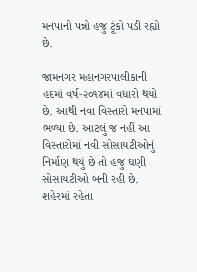મનપાનો પન્નો હજુ ટૂંકો પડી રહ્યો છે.

જામનગર મહાનગરપાલીકાની હદમાં વર્ષ-૨૦૧૪માં વધારો થયો છે. આથી નવા વિસ્તારો મનપામાં ભળ્યા છે. આટલું જ નહીં આ વિસ્તારોમાં નવી સોસાયટીઓનું નિર્માણ થયું છે તો હજુ ઘણી સોસાયટીઓ બની રહી છે. શહેરમાં રહેતા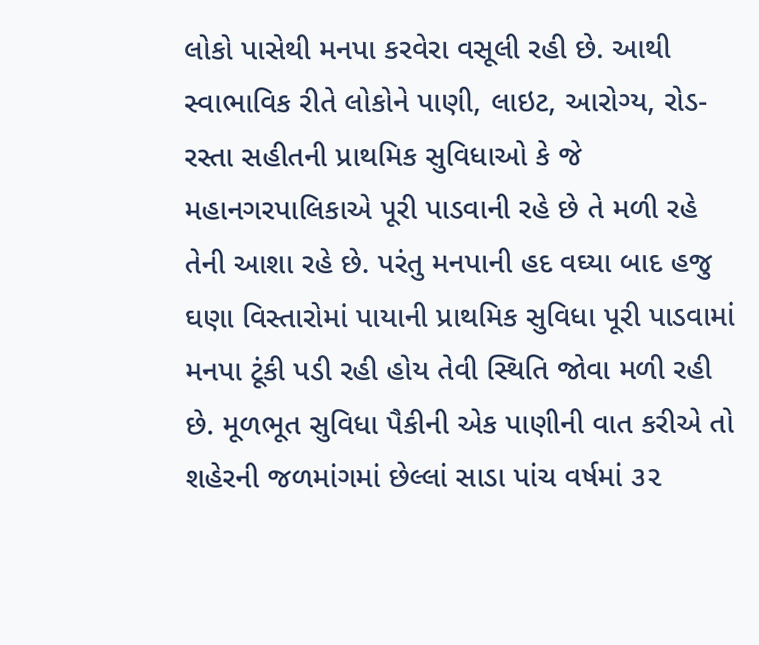લોકો પાસેથી મનપા કરવેરા વસૂલી રહી છે. આથી સ્વાભાવિક રીતે લોકોને પાણી, લાઇટ, આરોગ્ય, રોડ-રસ્તા સહીતની પ્રાથમિક સુવિધાઓ કે જે મહાનગરપાલિકાએ પૂરી પાડવાની રહે છે તે મળી રહે તેની આશા રહે છે. પરંતુ મનપાની હદ વઘ્યા બાદ હજુ ઘણા વિસ્તારોમાં પાયાની પ્રાથમિક સુવિધા પૂરી પાડવામાં મનપા ટૂંકી પડી રહી હોય તેવી સ્થિતિ જોવા મળી રહી છે. મૂળભૂત સુવિધા પૈકીની એક પાણીની વાત કરીએ તો શહેરની જળમાંગમાં છેલ્લાં સાડા પાંચ વર્ષમાં ૩૨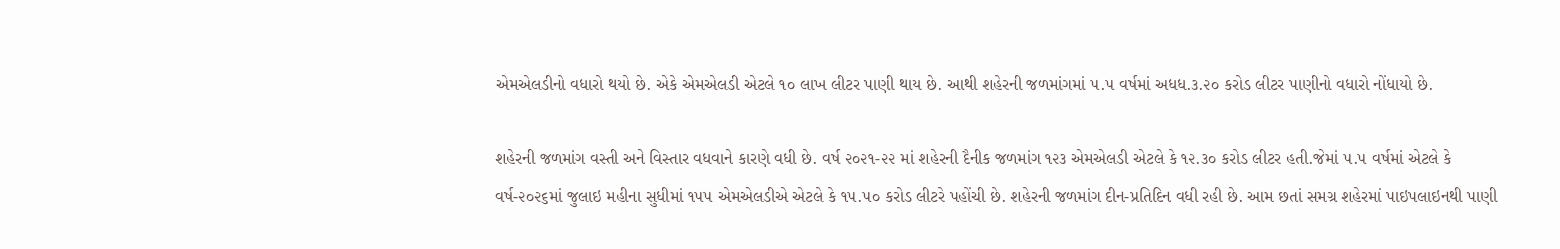એમએલડીનો વધારો થયો છે. એકે એમએલડી એટલે ૧૦ લાખ લીટર પાણી થાય છે. આથી શહેરની જળમાંગમાં ૫.૫ વર્ષમાં અધધ.૩.૨૦ કરોડ લીટર પાણીનો વધારો નોંધાયો છે.

શહેરની જળમાંગ વસ્તી અને વિસ્તાર વધવાને કારણે વધી છે. વર્ષ ૨૦૨૧-૨૨ માં શહેરની દૈનીક જળમાંગ ૧૨૩ એમએલડી એટલે કે ૧૨.૩૦ કરોડ લીટર હતી.જેમાં ૫.૫ વર્ષમાં એટલે કે વર્ષ-૨૦૨૬માં જુલાઇ મહીના સુધીમાં ૧૫૫ એમએલડીએ એટલે કે ૧૫.૫૦ કરોડ લીટરે પહોંચી છે. શહેરની જળમાંગ દીન-પ્રતિદિન વધી રહી છે. આમ છતાં સમગ્ર શહેરમાં પાઇપલાઇનથી પાણી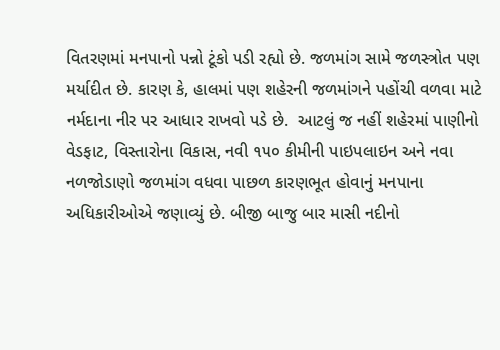વિતરણમાં મનપાનો પન્નો ટૂંકો પડી રહ્યો છે. જળમાંગ સામે જળસ્ત્રોત પણ મર્યાદીત છે. કારણ કે, હાલમાં પણ શહેરની જળમાંગને પહોંચી વળવા માટે નર્મદાના નીર પર આધાર રાખવો પડે છે.  આટલું જ નહીં શહેરમાં પાણીનો વેડફાટ, વિસ્તારોના વિકાસ, નવી ૧૫૦ કીમીની પાઇપલાઇન અને નવા નળજોડાણો જળમાંગ વધવા પાછળ કારણભૂત હોવાનું મનપાના અધિકારીઓએ જણાવ્યું છે. બીજી બાજુ બાર માસી નદીનો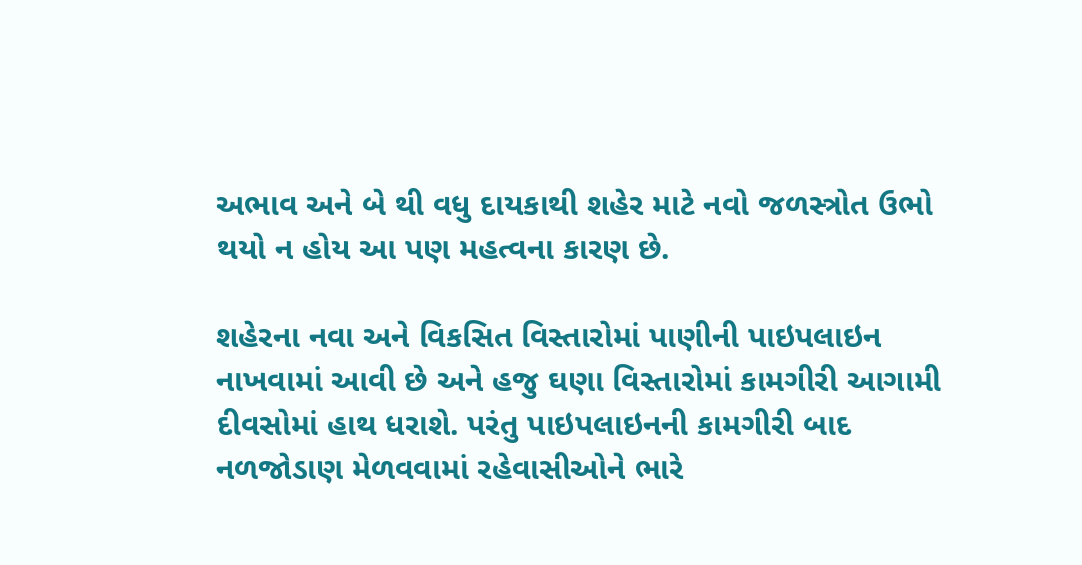અભાવ અને બે થી વધુ દાયકાથી શહેર માટે નવો જળસ્ત્રોત ઉભો થયો ન હોય આ પણ મહત્વના કારણ છે.

શહેરના નવા અને વિકસિત વિસ્તારોમાં પાણીની પાઇપલાઇન નાખવામાં આવી છે અને હજુ ઘણા વિસ્તારોમાં કામગીરી આગામી દીવસોમાં હાથ ધરાશે. પરંતુ પાઇપલાઇનની કામગીરી બાદ નળજોડાણ મેળવવામાં રહેવાસીઓને ભારે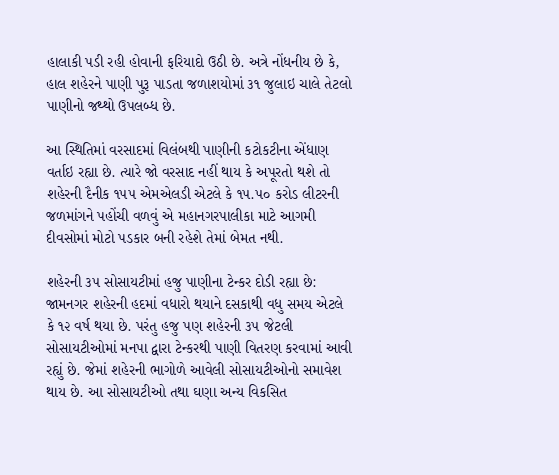હાલાકી પડી રહી હોવાની ફરિયાદો ઉઠી છે. અત્રે નોંધનીય છે કે, હાલ શહેરને પાણી પુરૂ પાડતા જળાશયોમાં ૩૧ જુલાઇ ચાલે તેટલો પાણીનો જથ્થો ઉપલબ્ધ છે.

આ સ્થિતિમાં વરસાદમાં વિલંબથી પાણીની કટોકટીના એંધાણ વર્તાઇ રહ્યા છે. ત્યારે જો વરસાદ નહીં થાય કે અપૂરતો થશે તો શહેરની દૈનીક ૧૫૫ એમએલડી એટલે કે ૧૫.૫૦ કરોડ લીટરની જળમાંગને પહોંચી વળવું એ મહાનગરપાલીકા માટે આગમી દીવસોમાં મોટો પડકાર બની રહેશે તેમાં બેમત નથી.

શહેરની ૩૫ સોસાયટીમાં હજુ પાણીના ટેન્કર દોડી રહ્યા છે:
જામનગર શહેરની હદમાં વધારો થયાને દસકાથી વધુ સમય એટલે કે ૧૨ વર્ષ થયા છે. પરંતુ હજુ પણ શહેરની ૩૫ જેટલી સોસાયટીઓમાં મનપા દ્વારા ટેન્કરથી પાણી વિતરણ કરવામાં આવી રહ્યું છે. જેમાં શહેરની ભાગોળે આવેલી સોસાયટીઓનો સમાવેશ થાય છે. આ સોસાયટીઓ તથા ઘણા અન્ય વિકસિત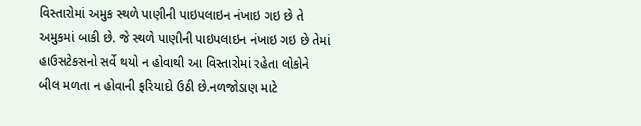વિસ્તારોમાં અમુક સ્થળે પાણીની પાઇપલાઇન નંખાઇ ગઇ છે તે અમુકમાં બાકી છે. જે સ્થળે પાણીની પાઇપલાઇન નંખાઇ ગઇ છે તેમાં હાઉસટેકસનો સર્વે થયો ન હોવાથી આ વિસ્તારોમાં રહેતા લોકોને બીલ મળતા ન હોવાની ફરિયાદો ઉઠી છે.નળજોડાણ માટે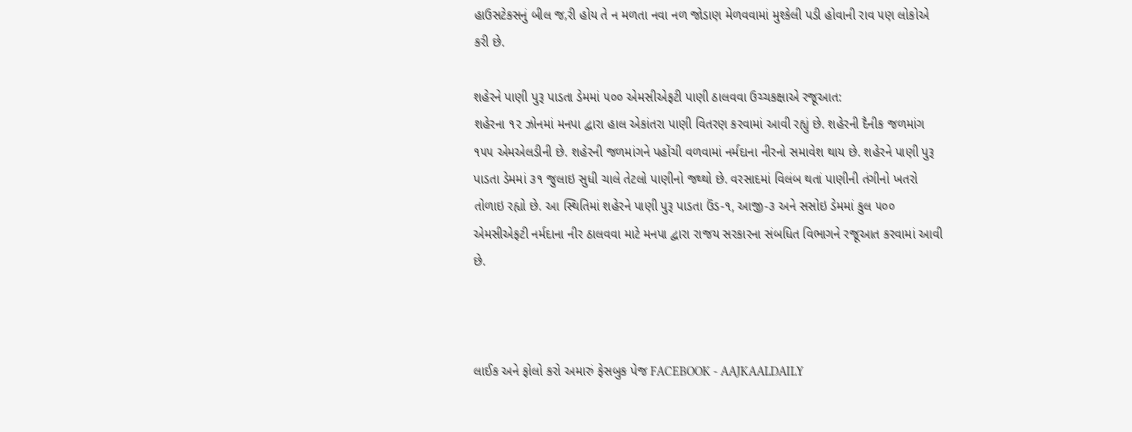હાઉસટેકસનું બીલ જ‚રી હોય તે ન મળતા નવા નળ જોડાણ મેળવવામાં મુશ્કેલી પડી હોવાની રાવ ૫ણ લોકોએ કરી છે.

શહેરને પાણી પુરૂ પાડતા ડેમમાં ૫૦૦ એમસીએફટી પાણી ઠાલવવા ઉચ્ચકક્ષાએ રજૂઆત:
શહેરના ૧૨ ઝોનમાં મનપા દ્વારા હાલ એકાંતરા પાણી વિતરણ કરવામાં આવી રહ્યું છે. શહેરની દૈનીક જળમાંગ ૧૫૫ એમએલડીની છે. શહેરની જળમાંગને પહોંચી વળવામાં નર્મદાના નીરનો સમાવેશ થાય છે. શહેરને પાણી પુરૂ પાડતા ડેમમાં ૩૧ જુલાઇ સુધી ચાલે તેટલો પાણીનો જથ્થો છે. વરસાદમાં વિલંબ થતાં પાણીની તંગીનો ખતરો તોળાઇ રહ્યો છે. આ સ્થિતિમાં શહેરને પાણી પુરૂ પાડતા ઉંડ-૧, આજી-૩ અને સસોઇ ડેમમાં કુલ ૫૦૦ એમસીએફટી નર્મદાના નીર ઠાલવવા માટે મનપા દ્વારા રાજય સરકારના સંબધિત વિભાગને રજૂઆત કરવામાં આવી છે.



લાઈક અને ફોલો કરો અમારું ફેસબુક પેજ FACEBOOK - AAJKAALDAILY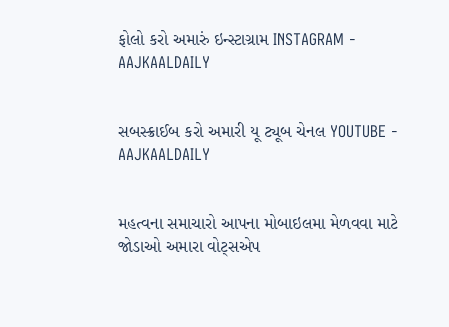ફોલો કરો અમારું ઇન્સ્ટાગ્રામ INSTAGRAM - AAJKAALDAILY


સબસ્ક્રાઈબ કરો અમારી યૂ ટ્યૂબ ચેનલ YOUTUBE - AAJKAALDAILY


મહત્વના સમાચારો આપના મોબાઇલમા મેળવવા માટે જોડાઓ અમારા વોટ્સએપ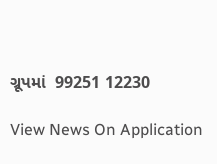ગ્રૂપમાં  99251 12230

View News On Application